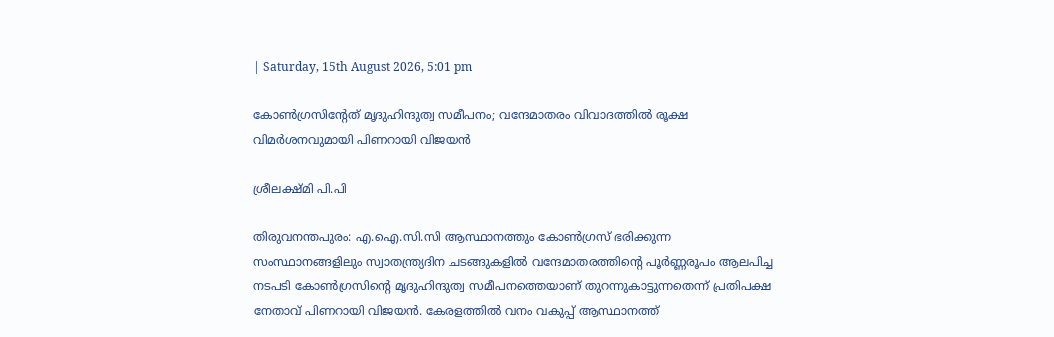| Saturday, 15th August 2026, 5:01 pm

കോൺഗ്രസിന്റേത് മൃദുഹിന്ദുത്വ സമീപനം; വന്ദേമാതരം വിവാദത്തിൽ രൂക്ഷ വിമർശനവുമായി പിണറായി വിജയൻ

ശ്രീലക്ഷ്മി പി.പി

തിരുവനന്തപുരം: എ.ഐ.സി.സി ആസ്ഥാനത്തും കോൺഗ്രസ് ഭരിക്കുന്ന സംസ്ഥാനങ്ങളിലും സ്വാതന്ത്ര്യദിന ചടങ്ങുകളിൽ വന്ദേമാതരത്തിന്റെ പൂർണ്ണരൂപം ആലപിച്ച നടപടി കോൺഗ്രസിന്റെ മൃദുഹിന്ദുത്വ സമീപനത്തെയാണ് തുറന്നുകാട്ടുന്നതെന്ന് പ്രതിപക്ഷ നേതാവ് പിണറായി വിജയൻ. കേരളത്തിൽ വനം വകുപ്പ് ആസ്ഥാനത്ത്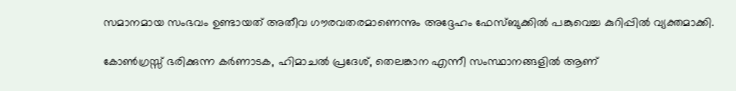സമാനമായ സംഭവം ഉണ്ടായത് അതീവ ഗൗരവതരമാണെന്നും അദ്ദേഹം ഫേസ്ബുക്കിൽ പങ്കുവെച്ച കുറിപ്പിൽ വ്യക്തമാക്കി.

കോൺഗ്രസ്സ് ഭരിക്കുന്ന കർണാടക, ഹിമാചൽ പ്രദേശ്, തെലങ്കാന എന്നീ സംസ്ഥാനങ്ങളിൽ ആണ്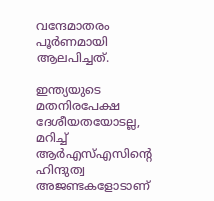വന്ദേമാതരം പൂർണമായി ആലപിച്ചത്.

ഇന്ത്യയുടെ മതനിരപേക്ഷ ദേശീയതയോടല്ല, മറിച്ച് ആർഎസ്എസിന്റെ ഹിന്ദുത്വ അജണ്ടകളോടാണ്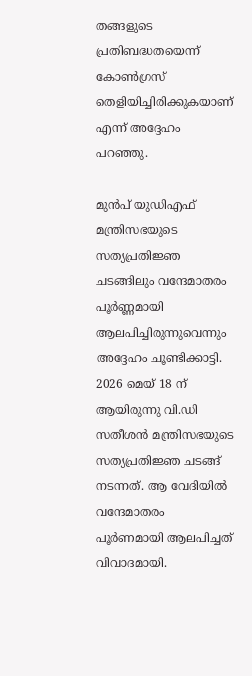തങ്ങളുടെ പ്രതിബദ്ധതയെന്ന് കോൺഗ്രസ് തെളിയിച്ചിരിക്കുകയാണ് എന്ന് അദ്ദേഹം പറഞ്ഞു.

മുൻപ് യുഡിഎഫ് മന്ത്രിസഭയുടെ സത്യപ്രതിജ്ഞ ചടങ്ങിലും വന്ദേമാതരം പൂർണ്ണമായി ആലപിച്ചിരുന്നുവെന്നും അദ്ദേഹം ചൂണ്ടിക്കാട്ടി. 2026 മെയ് 18 ന് ആയിരുന്നു വി.ഡി സതീശൻ മന്ത്രിസഭയുടെ സത്യപ്രതിജ്ഞ ചടങ്ങ് നടന്നത്. ആ വേദിയിൽ വന്ദേമാതരം പൂർണമായി ആലപിച്ചത് വിവാദമായി.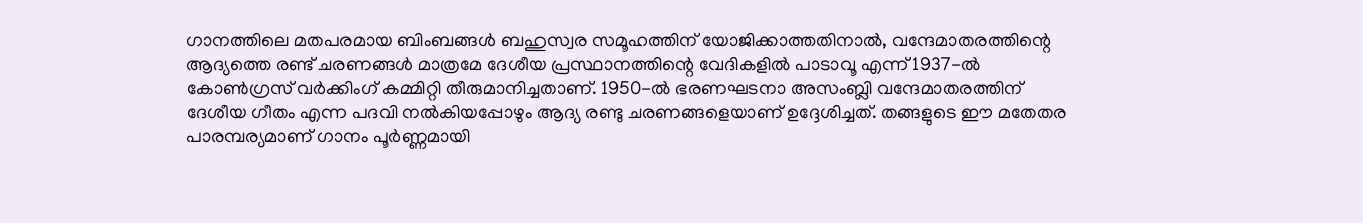ഗാനത്തിലെ മതപരമായ ബിംബങ്ങൾ ബഹുസ്വര സമൂഹത്തിന് യോജിക്കാത്തതിനാൽ, വന്ദേമാതരത്തിന്റെ ആദ്യത്തെ രണ്ട് ചരണങ്ങൾ മാത്രമേ ദേശീയ പ്രസ്ഥാനത്തിന്റെ വേദികളിൽ പാടാവൂ എന്ന് 1937-ൽ കോൺഗ്രസ് വർക്കിംഗ് കമ്മിറ്റി തീരുമാനിച്ചതാണ്. 1950-ൽ ഭരണഘടനാ അസംബ്ലി വന്ദേമാതരത്തിന് ദേശീയ ഗീതം എന്ന പദവി നൽകിയപ്പോഴും ആദ്യ രണ്ടു ചരണങ്ങളെയാണ് ഉദ്ദേശിച്ചത്. തങ്ങളുടെ ഈ മതേതര പാരമ്പര്യമാണ് ഗാനം പൂർണ്ണമായി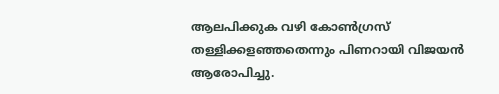ആലപിക്കുക വഴി കോൺഗ്രസ് തള്ളിക്കളഞ്ഞതെന്നും പിണറായി വിജയൻ ആരോപിച്ചു.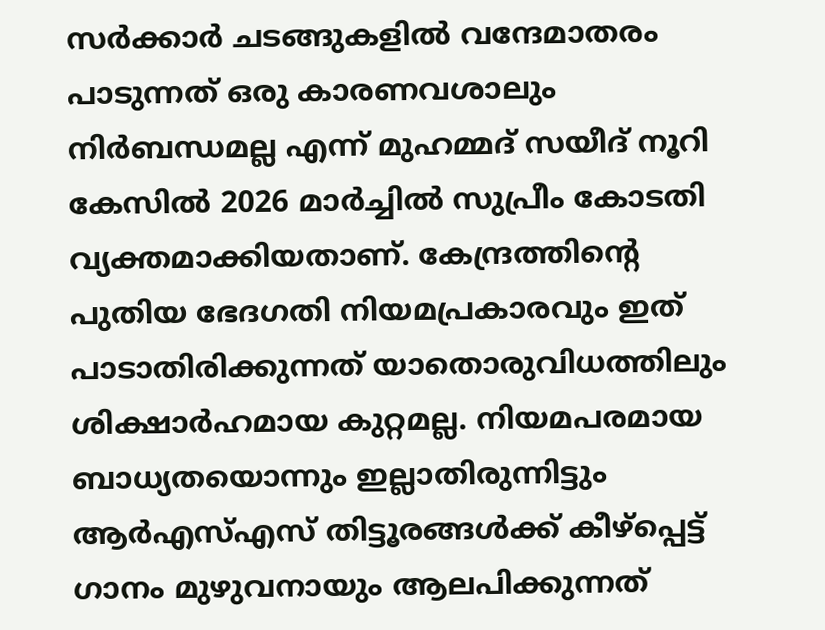സർക്കാർ ചടങ്ങുകളിൽ വന്ദേമാതരം പാടുന്നത് ഒരു കാരണവശാലും നിർബന്ധമല്ല എന്ന് മുഹമ്മദ് സയീദ് നൂറി കേസിൽ 2026 മാർച്ചിൽ സുപ്രീം കോടതി വ്യക്തമാക്കിയതാണ്. കേന്ദ്രത്തിന്റെ പുതിയ ഭേദഗതി നിയമപ്രകാരവും ഇത് പാടാതിരിക്കുന്നത് യാതൊരുവിധത്തിലും ശിക്ഷാർഹമായ കുറ്റമല്ല. നിയമപരമായ ബാധ്യതയൊന്നും ഇല്ലാതിരുന്നിട്ടും ആർഎസ്എസ് തിട്ടൂരങ്ങൾക്ക് കീഴ്പ്പെട്ട് ഗാനം മുഴുവനായും ആലപിക്കുന്നത്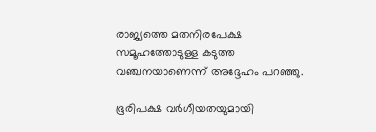രാജ്യത്തെ മതനിരപേക്ഷ സമൂഹത്തോടുള്ള കടുത്ത വഞ്ചനയാണെന്ന് അദ്ദേഹം പറഞ്ഞു.

ഭൂരിപക്ഷ വർഗീയതയുമായി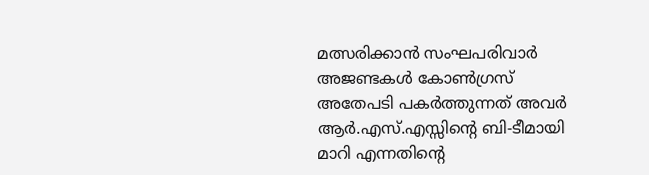മത്സരിക്കാൻ സംഘപരിവാർ അജണ്ടകൾ കോൺഗ്രസ് അതേപടി പകർത്തുന്നത് അവർ ആർ.എസ്.എസ്സിന്റെ ബി-ടീമായി മാറി എന്നതിന്റെ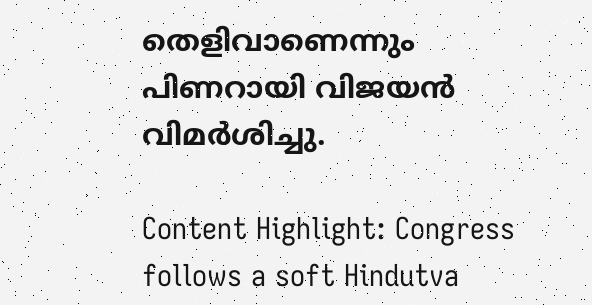തെളിവാണെന്നും പിണറായി വിജയൻ വിമർശിച്ചു.

Content Highlight: Congress follows a soft Hindutva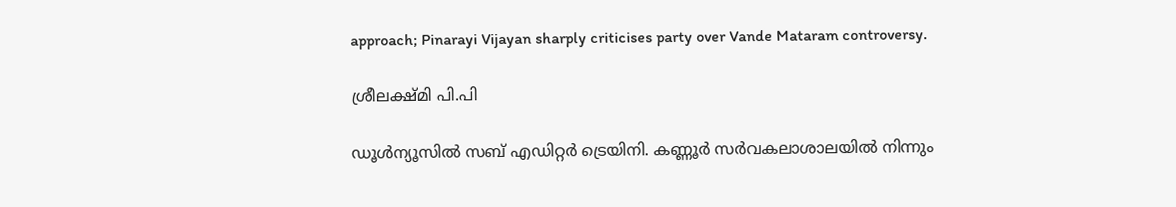approach; Pinarayi Vijayan sharply criticises party over Vande Mataram controversy.

ശ്രീലക്ഷ്മി പി.പി

ഡൂള്‍ന്യൂസില്‍ സബ് എഡിറ്റര്‍ ട്രെയിനി. കണ്ണൂര്‍ സര്‍വകലാശാലയില്‍ നിന്നും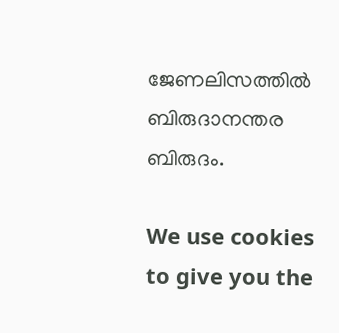ജേണലിസത്തില്‍ ബിരുദാനന്തര ബിരുദം.

We use cookies to give you the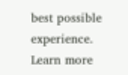best possible experience. Learn more